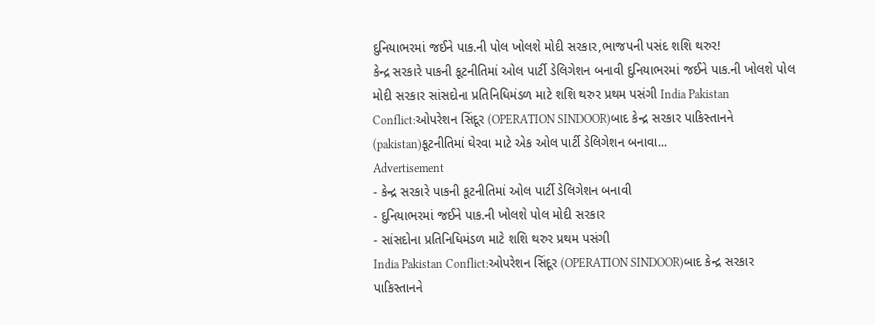દુનિયાભરમાં જઈને પાક.ની પોલ ખોલશે મોદી સરકાર,ભાજપની પસંદ શશિ થરુર!
કેન્દ્ર સરકારે પાકની કૂટનીતિમાં ઓલ પાર્ટી ડેલિગેશન બનાવી દુનિયાભરમાં જઈને પાક.ની ખોલશે પોલ મોદી સરકાર સાંસદોના પ્રતિનિધિમંડળ માટે શશિ થરુર પ્રથમ પસંગી India Pakistan Conflict:ઓપરેશન સિંદૂર (OPERATION SINDOOR)બાદ કેન્દ્ર સરકાર પાકિસ્તાનને (pakistan)કૂટનીતિમાં ઘેરવા માટે એક ઓલ પાર્ટી ડેલિગેશન બનાવા...
Advertisement
- કેન્દ્ર સરકારે પાકની કૂટનીતિમાં ઓલ પાર્ટી ડેલિગેશન બનાવી
- દુનિયાભરમાં જઈને પાક.ની ખોલશે પોલ મોદી સરકાર
- સાંસદોના પ્રતિનિધિમંડળ માટે શશિ થરુર પ્રથમ પસંગી
India Pakistan Conflict:ઓપરેશન સિંદૂર (OPERATION SINDOOR)બાદ કેન્દ્ર સરકાર પાકિસ્તાનને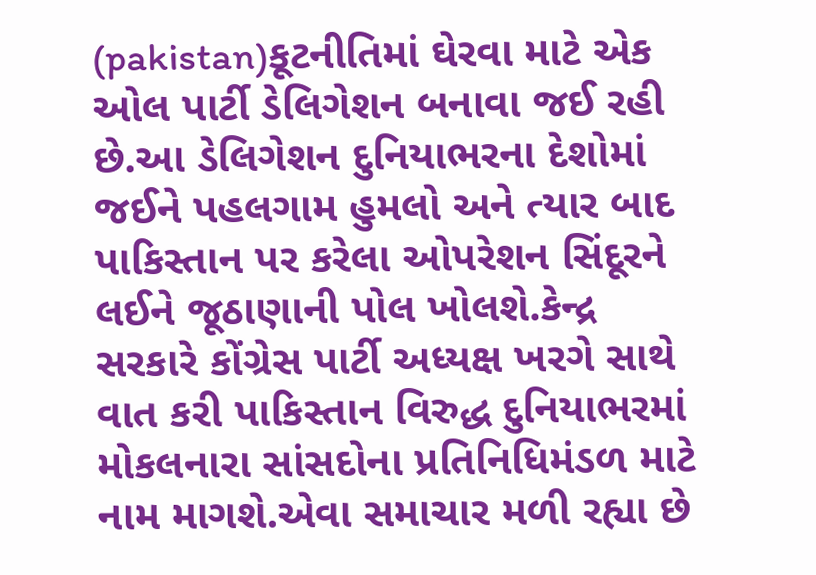(pakistan)કૂટનીતિમાં ઘેરવા માટે એક ઓલ પાર્ટી ડેલિગેશન બનાવા જઈ રહી છે.આ ડેલિગેશન દુનિયાભરના દેશોમાં જઈને પહલગામ હુમલો અને ત્યાર બાદ પાકિસ્તાન પર કરેલા ઓપરેશન સિંદૂરને લઈને જૂઠાણાની પોલ ખોલશે.કેન્દ્ર સરકારે કોંગ્રેસ પાર્ટી અધ્યક્ષ ખરગે સાથે વાત કરી પાકિસ્તાન વિરુદ્ધ દુનિયાભરમાં મોકલનારા સાંસદોના પ્રતિનિધિમંડળ માટે નામ માગશે.એવા સમાચાર મળી રહ્યા છે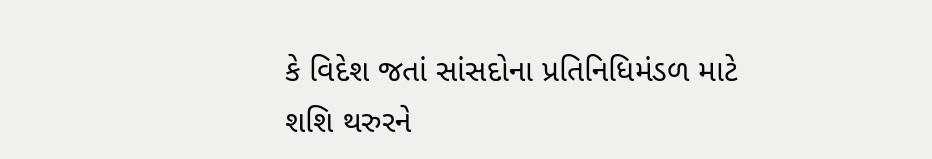કે વિદેશ જતાં સાંસદોના પ્રતિનિધિમંડળ માટે શશિ થરુરને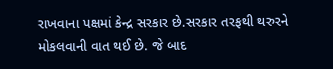રાખવાના પક્ષમાં કેન્દ્ર સરકાર છે.સરકાર તરફથી થરુરને મોકલવાની વાત થઈ છે. જે બાદ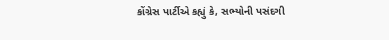કોંગ્રેસ પાર્ટીએ કહ્યું કે, સભ્યોની પસંદગી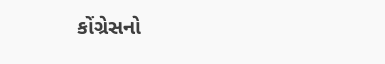કોંગ્રેસનો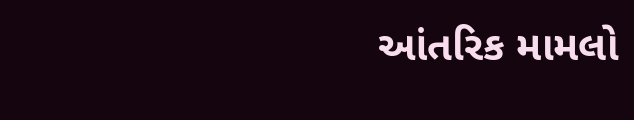આંતરિક મામલો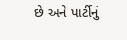છે અને પાર્ટીનું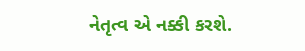નેતૃત્વ એ નક્કી કરશે.